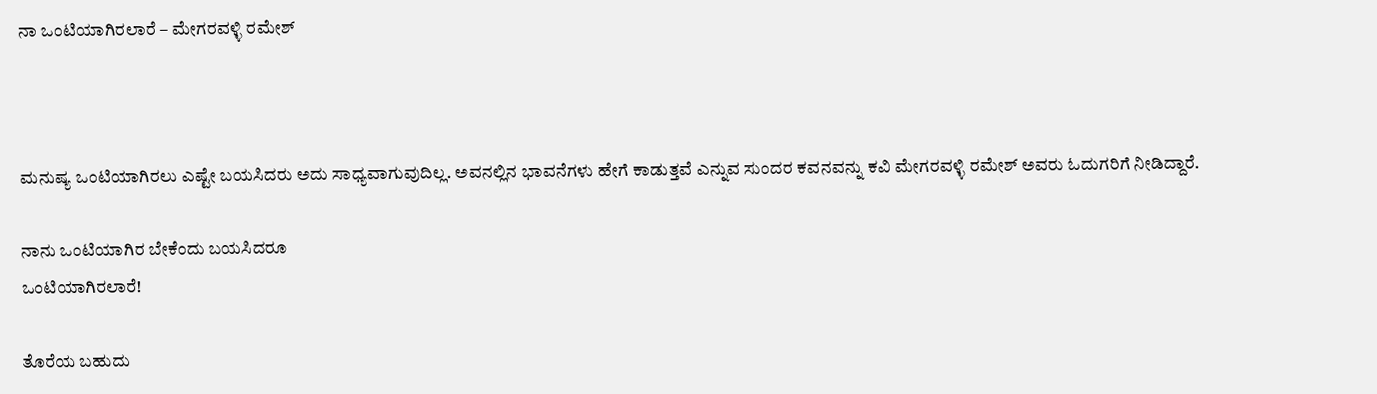ನಾ ಒಂಟಿಯಾಗಿರಲಾರೆ – ಮೇಗರವಳ್ಳಿ ರಮೇಶ್



ಮನುಷ್ಯ ಒಂಟಿಯಾಗಿರಲು ಎಷ್ಟೇ ಬಯಸಿದರು ಅದು ಸಾಧ್ಯವಾಗುವುದಿಲ್ಲ. ಅವನಲ್ಲಿನ ಭಾವನೆಗಳು ಹೇಗೆ ಕಾಡುತ್ತವೆ ಎನ್ನುವ ಸುಂದರ ಕವನವನ್ನು ಕವಿ ಮೇಗರವಳ್ಳಿ ರಮೇಶ್ ಅವರು ಓದುಗರಿಗೆ ನೀಡಿದ್ದಾರೆ.

ನಾನು ಒಂಟಿಯಾಗಿರ ಬೇಕೆಂದು ಬಯಸಿದರೂ
ಒಂಟಿಯಾಗಿರಲಾರೆ!

ತೊರೆಯ ಬಹುದು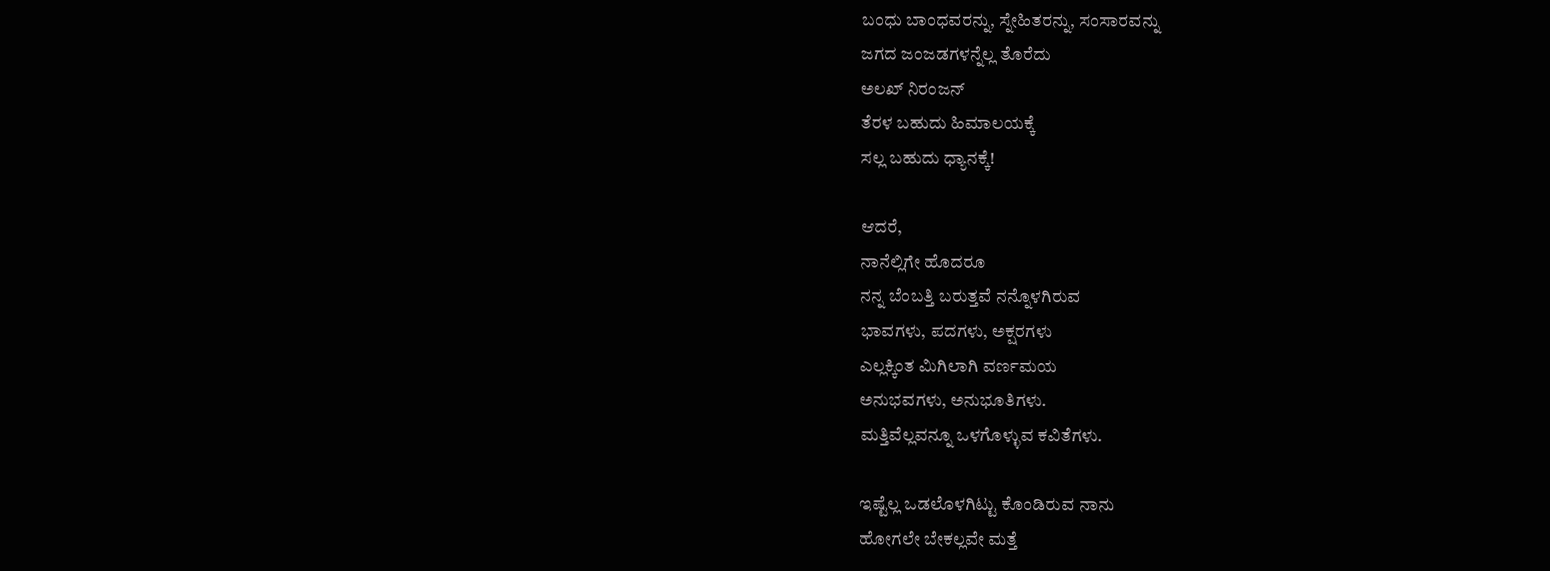ಬಂಧು ಬಾಂಧವರನ್ನು, ಸ್ನೇಹಿತರನ್ನು, ಸಂಸಾರವನ್ನು
ಜಗದ ಜಂಜಡಗಳನ್ನೆಲ್ಲ ತೊರೆದು
ಅಲಖ್ ನಿರಂಜನ್
ತೆರಳ ಬಹುದು ಹಿಮಾಲಯಕ್ಕೆ
ಸಲ್ಲ ಬಹುದು ಧ್ಯಾನಕ್ಕೆ!

ಆದರೆ,
ನಾನೆಲ್ಲಿಗೇ ಹೊದರೂ
ನನ್ನ ಬೆಂಬತ್ತಿ ಬರುತ್ತವೆ ನನ್ನೊಳಗಿರುವ
ಭಾವಗಳು, ಪದಗಳು, ಅಕ್ಷರಗಳು
ಎಲ್ಲಕ್ಕಿಂತ ಮಿಗಿಲಾಗಿ ವರ್ಣಮಯ
ಅನುಭವಗಳು, ಅನುಭೂತಿಗಳು.
ಮತ್ತಿವೆಲ್ಲವನ್ನೂ ಒಳಗೊಳ್ಳುವ ಕವಿತೆಗಳು.

ಇಷ್ಟೆಲ್ಲ ಒಡಲೊಳಗಿಟ್ಟು ಕೊಂಡಿರುವ ನಾನು
ಹೋಗಲೇ ಬೇಕಲ್ಲವೇ ಮತ್ತೆ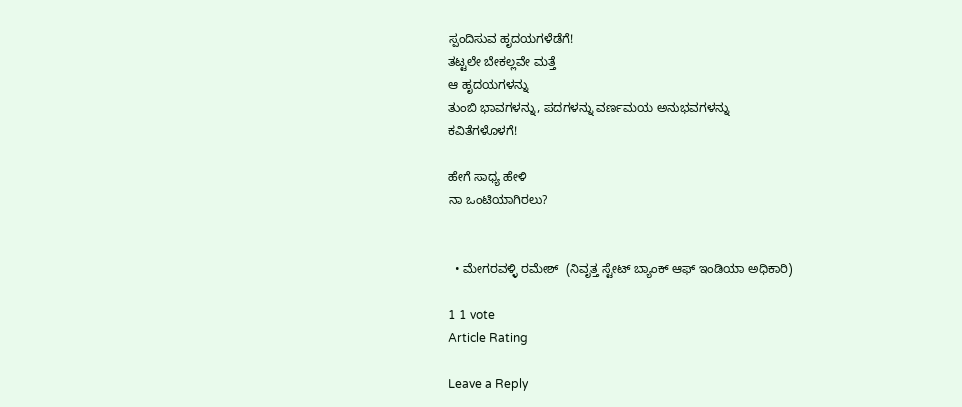ಸ್ಪಂದಿಸುವ ಹೃದಯಗಳೆಡೆಗೆ!
ತಟ್ಟಲೇ ಬೇಕಲ್ಲವೇ ಮತ್ತೆ
ಆ ಹೃದಯಗಳನ್ನು
ತುಂಬಿ ಭಾವಗಳನ್ನು, ಪದಗಳನ್ನು ವರ್ಣಮಯ ಅನುಭವಗಳನ್ನು
ಕವಿತೆಗಳೊಳಗೆ!

ಹೇಗೆ ಸಾಧ್ಯ ಹೇಳಿ
ನಾ ಒಂಟಿಯಾಗಿರಲು?


  • ಮೇಗರವಳ್ಳಿ ರಮೇಶ್  (ನಿವೃತ್ತ ಸ್ಟೇಟ್ ಬ್ಯಾಂಕ್ ಆಫ್ ಇಂಡಿಯಾ ಅಧಿಕಾರಿ)

1 1 vote
Article Rating

Leave a Reply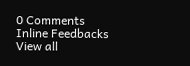0 Comments
Inline Feedbacks
View all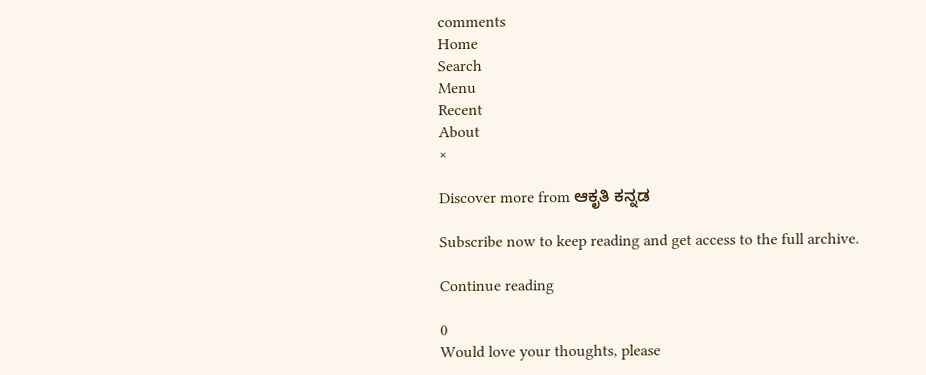comments
Home
Search
Menu
Recent
About
×

Discover more from ಆಕೃತಿ ಕನ್ನಡ

Subscribe now to keep reading and get access to the full archive.

Continue reading

0
Would love your thoughts, please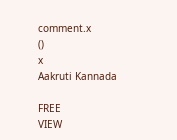comment.x
()
x
Aakruti Kannada

FREE
VIEW